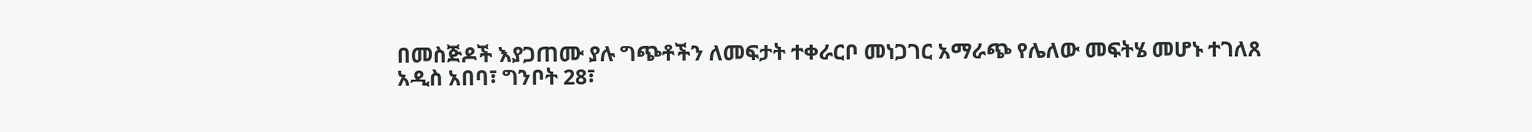በመስጅዶች እያጋጠሙ ያሉ ግጭቶችን ለመፍታት ተቀራርቦ መነጋገር አማራጭ የሌለው መፍትሄ መሆኑ ተገለጸ
አዲስ አበባ፣ ግንቦት 28፣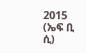2015 (ኤፍ ቢ ሲ)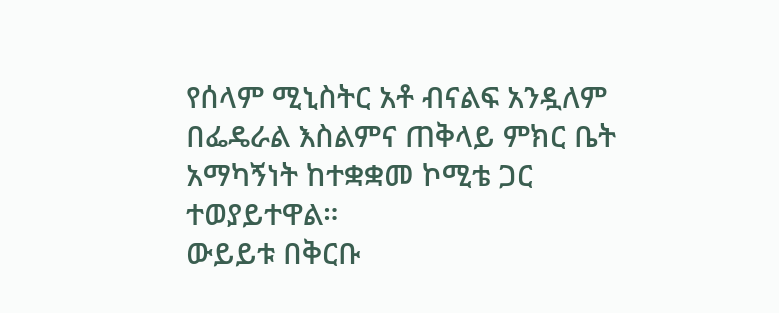የሰላም ሚኒስትር አቶ ብናልፍ አንዷለም በፌዴራል እስልምና ጠቅላይ ምክር ቤት አማካኝነት ከተቋቋመ ኮሚቴ ጋር ተወያይተዋል።
ውይይቱ በቅርቡ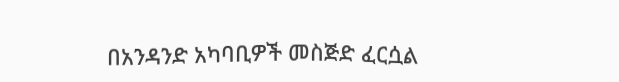በአንዳንድ አካባቢዎች መስጅድ ፈርሷል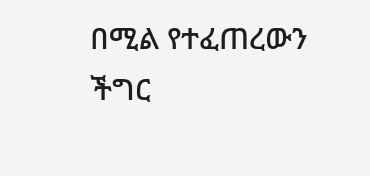በሚል የተፈጠረውን ችግር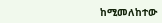ከሚመለከተው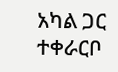አካል ጋር ተቀራርቦ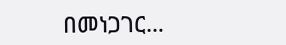በመነጋገር…